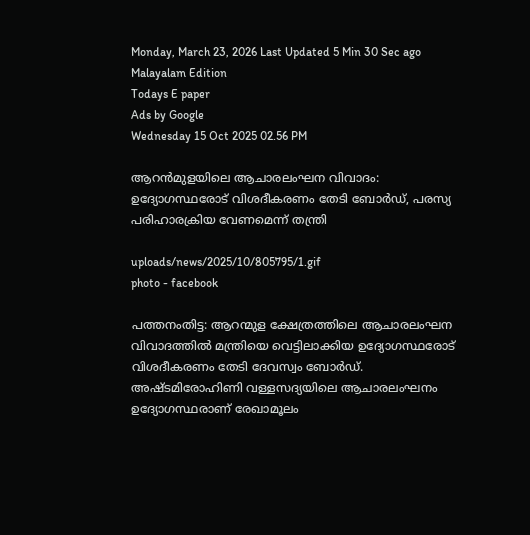Monday, March 23, 2026 Last Updated 5 Min 30 Sec ago Malayalam Edition
Todays E paper
Ads by Google
Wednesday 15 Oct 2025 02.56 PM

ആറൻമുളയിലെ ആചാരലംഘന വിവാദം: ഉദ്യോഗസ്ഥരോട് വിശദീകരണം തേടി ബോർഡ്, പരസ്യ പരിഹാരക്രിയ വേണമെന്ന് തന്ത്രി

uploads/news/2025/10/805795/1.gif
photo - facebook

പത്തനംതിട്ട: ആറന്മുള ക്ഷേത്രത്തിലെ ആചാരലംഘന വിവാദത്തിൽ മന്ത്രിയെ വെട്ടിലാക്കിയ ഉദ്യോഗസ്ഥരോട് വിശദീകരണം തേടി ദേവസ്വം ബോർഡ്. അഷ്ടമിരോഹിണി വള്ളസദ്യയിലെ ആചാരലംഘനം ഉദ്യോഗസ്ഥരാണ് രേഖാമൂലം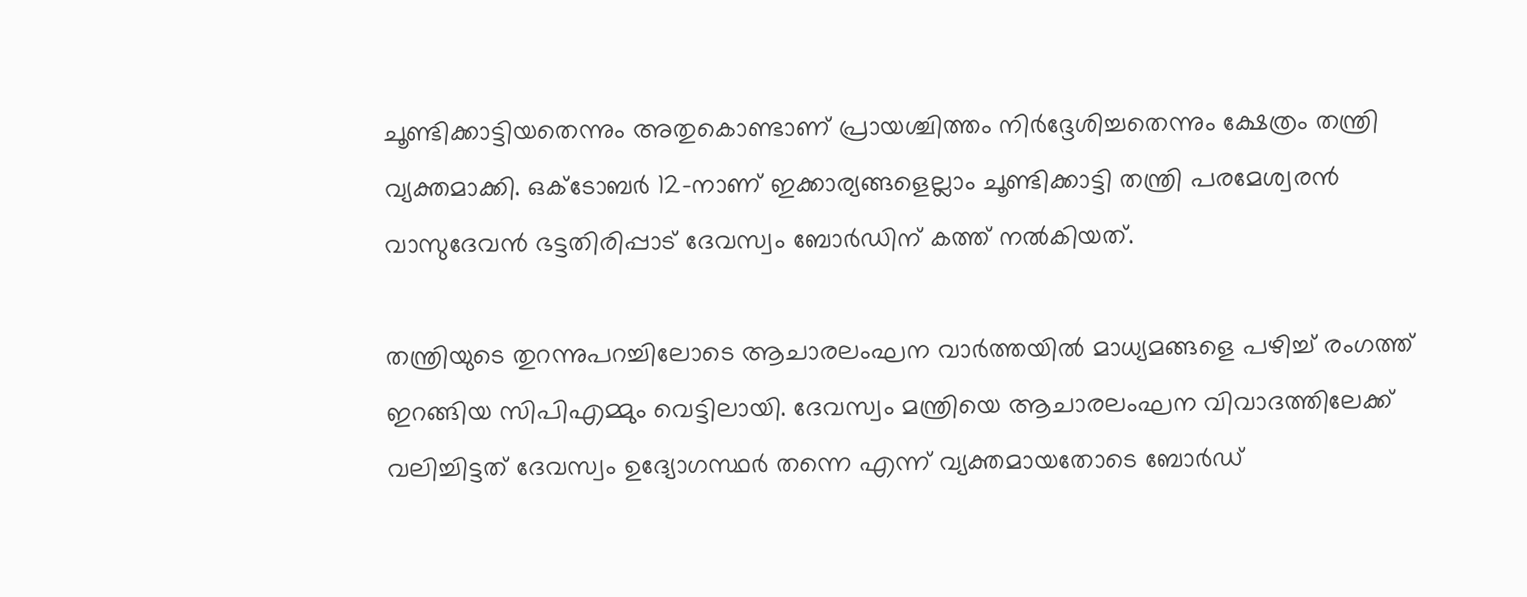ചൂണ്ടിക്കാട്ടിയതെന്നും അതുകൊണ്ടാണ് പ്രായശ്ചിത്തം നിർദ്ദേശിച്ചതെന്നും ക്ഷേത്രം തന്ത്രി വ്യക്തമാക്കി. ഒക്ടോബര്‍ 12-നാണ് ഇക്കാര്യങ്ങളെല്ലാം ചൂണ്ടിക്കാട്ടി തന്ത്രി പരമേശ്വരന്‍ വാസുദേവന്‍ ഭട്ടതിരിപ്പാട് ദേവസ്വം ബോര്‍ഡിന് കത്ത് നല്‍കിയത്.

തന്ത്രിയുടെ തുറന്നുപറച്ചിലോടെ ആചാരലംഘന വാർത്തയിൽ മാധ്യമങ്ങളെ പഴിച്ച് രംഗത്ത് ഇറങ്ങിയ സിപിഎമ്മും വെട്ടിലായി. ദേവസ്വം മന്ത്രിയെ ആചാരലംഘന വിവാദത്തിലേക്ക് വലിച്ചിട്ടത് ദേവസ്വം ഉദ്യോഗസ്ഥർ തന്നെ എന്ന് വ്യക്തമായതോടെ ബോർഡ്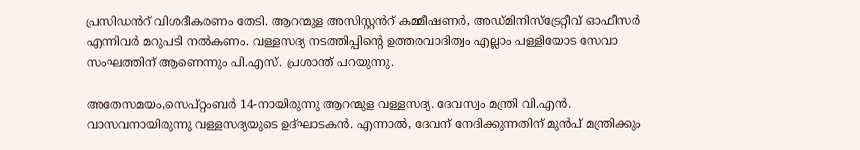പ്രസിഡൻറ് വിശദീകരണം തേടി. ആറന്മുള അസിസ്റ്റൻറ് കമ്മീഷണർ, അഡ്മിനിസ്ട്രേറ്റീവ് ഓഫീസർ എന്നിവർ മറുപടി നൽകണം. വള്ളസദ്യ നടത്തിപ്പിന്റെ ഉത്തരവാദിത്വം എല്ലാം പള്ളിയോട സേവാ സംഘത്തിന് ആണെന്നും പി.എസ്. പ്രശാന്ത് പറയുന്നു.

അതേസമയം,സെപ്റ്റംബര്‍ 14-നായിരുന്നു ആറന്മുള വള്ളസദ്യ. ദേവസ്വം മന്ത്രി വി.എന്‍. വാസവനായിരുന്നു വള്ളസദ്യയുടെ ഉദ്ഘാടകന്‍. എന്നാല്‍, ദേവന് നേദിക്കുന്നതിന് മുന്‍പ് മന്ത്രിക്കും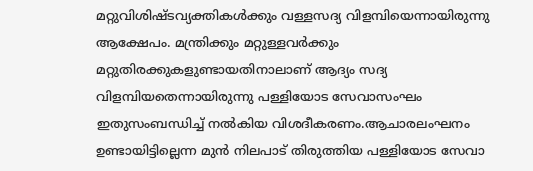മറ്റുവിശിഷ്ടവ്യക്തികള്‍ക്കും വള്ളസദ്യ വിളമ്പിയെന്നായിരുന്നു ആക്ഷേപം. മന്ത്രിക്കും മറ്റുള്ളവര്‍ക്കും മറ്റുതിരക്കുകളുണ്ടായതിനാലാണ് ആദ്യം സദ്യ വിളമ്പിയതെന്നായിരുന്നു പള്ളിയോട സേവാസംഘം ഇതുസംബന്ധിച്ച് നല്‍കിയ വിശദീകരണം.ആചാരലംഘനം ഉണ്ടായിട്ടില്ലെന്ന മുൻ നിലപാട് തിരുത്തിയ പള്ളിയോട സേവാ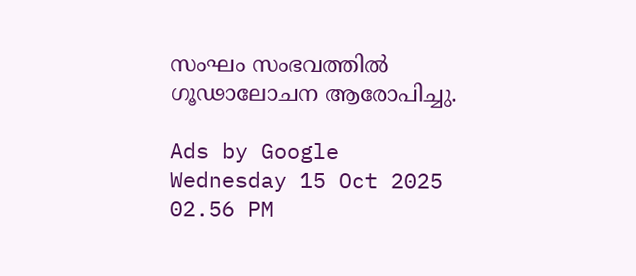സംഘം സംഭവത്തിൽ ഗൂഢാലോചന ആരോപിച്ചു.

Ads by Google
Wednesday 15 Oct 2025 02.56 PM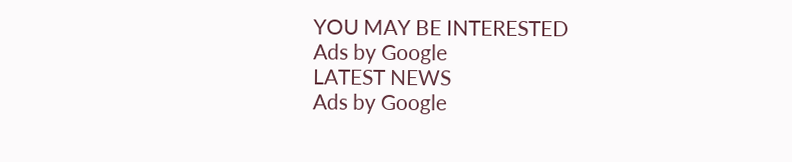YOU MAY BE INTERESTED
Ads by Google
LATEST NEWS
Ads by Google